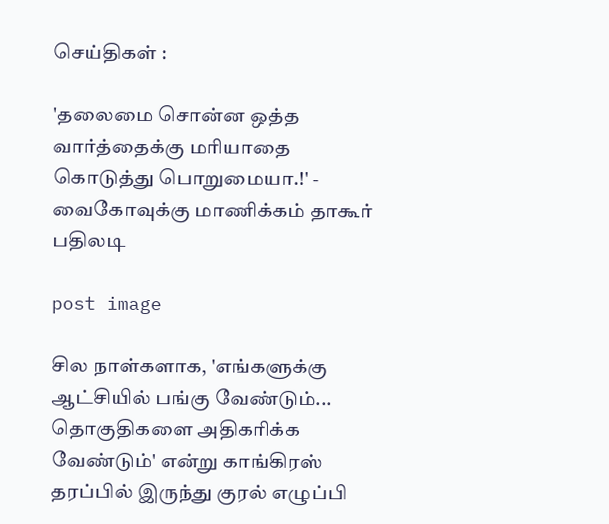செய்திகள் :

'தலைமை சொன்ன ஒத்த வார்த்தைக்கு மரியாதை கொடுத்து பொறுமையா.!' - வைகோவுக்கு மாணிக்கம் தாகூர் பதிலடி

post image

சில நாள்களாக, 'எங்களுக்கு ஆட்சியில் பங்கு வேண்டும்... தொகுதிகளை அதிகரிக்க வேண்டும்' என்று காங்கிரஸ் தரப்பில் இருந்து குரல் எழுப்பி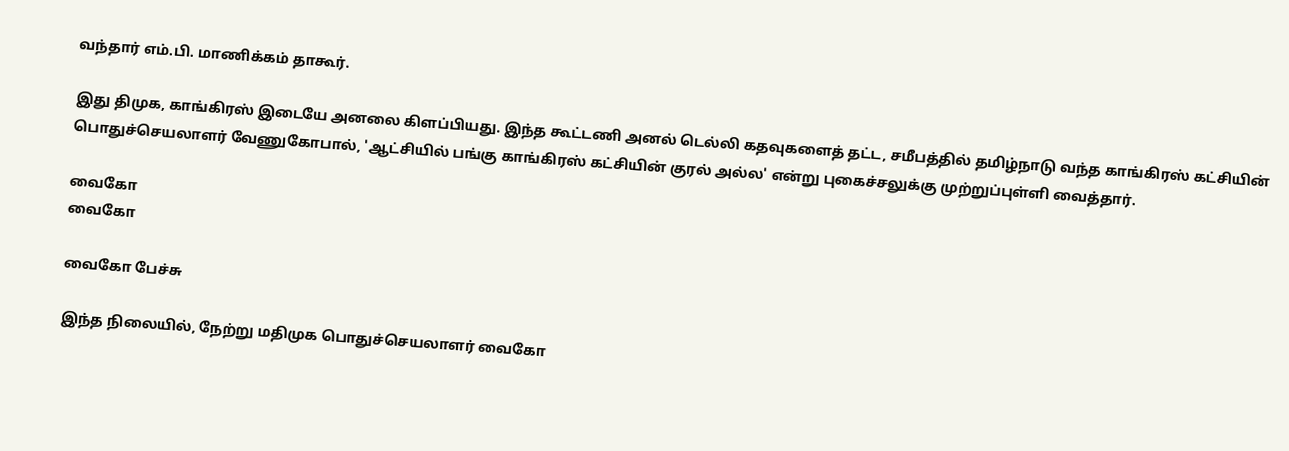வந்தார் எம்.பி. மாணிக்கம் தாகூர்.

இது திமுக, காங்கிரஸ் இடையே அனலை கிளப்பியது. இந்த கூட்டணி அனல் டெல்லி கதவுகளைத் தட்ட, சமீபத்தில் தமிழ்நாடு வந்த காங்கிரஸ் கட்சியின் பொதுச்செயலாளர் வேணுகோபால், 'ஆட்சியில் பங்கு காங்கிரஸ் கட்சியின் குரல் அல்ல' என்று புகைச்சலுக்கு முற்றுப்புள்ளி வைத்தார்.

வைகோ
வைகோ

வைகோ பேச்சு

இந்த நிலையில், நேற்று மதிமுக பொதுச்செயலாளர் வைகோ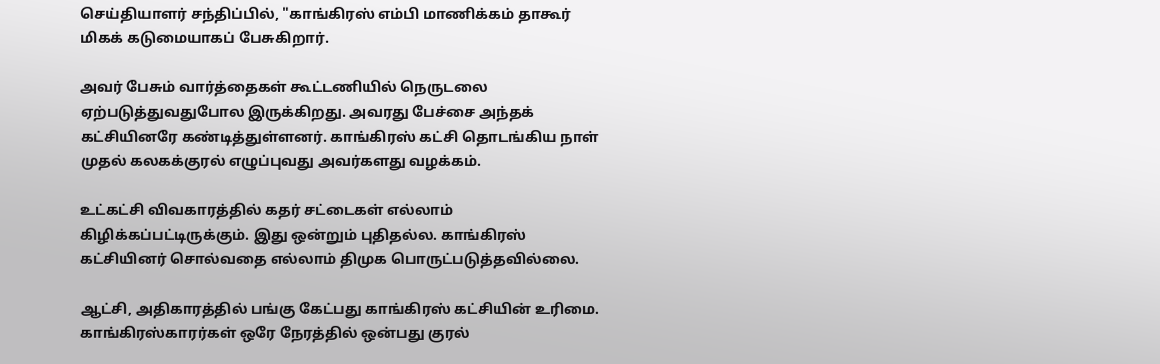செய்தியாளர் சந்திப்பில், "காங்கிரஸ் எம்பி மாணிக்கம் தாகூர் மிகக் கடுமையாகப் பேசுகிறார்.

அவர் பேசும் வார்த்தைகள் கூட்டணியில் நெருடலை ஏற்படுத்துவதுபோல இருக்கிறது. அவரது பேச்சை அந்தக் கட்சியினரே கண்டித்துள்ளனர். காங்கிரஸ் கட்சி தொடங்கிய நாள் முதல் கலகக்குரல் எழுப்புவது அவர்களது வழக்கம்.

உட்கட்சி விவகாரத்தில் கதர் சட்டைகள் எல்லாம் கிழிக்கப்பட்டிருக்கும். இது ஒன்றும் புதிதல்ல. காங்கிரஸ் கட்சியினர் சொல்வதை எல்லாம் திமுக பொருட்படுத்தவில்லை.

ஆட்சி, அதிகாரத்தில் பங்கு கேட்பது காங்கிரஸ் கட்சியின் உரிமை. காங்கிரஸ்காரர்கள் ஒரே நேரத்தில் ஒன்பது குரல்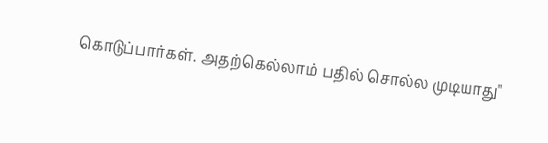கொடுப்பார்கள். அதற்கெல்லாம் பதில் சொல்ல முடியாது"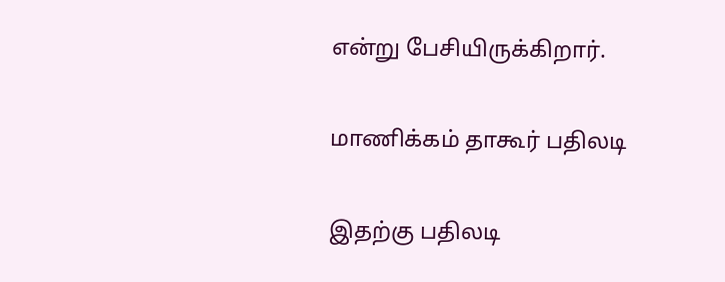என்று பேசியிருக்கிறார்.

மாணிக்கம் தாகூர் பதிலடி

இதற்கு பதிலடி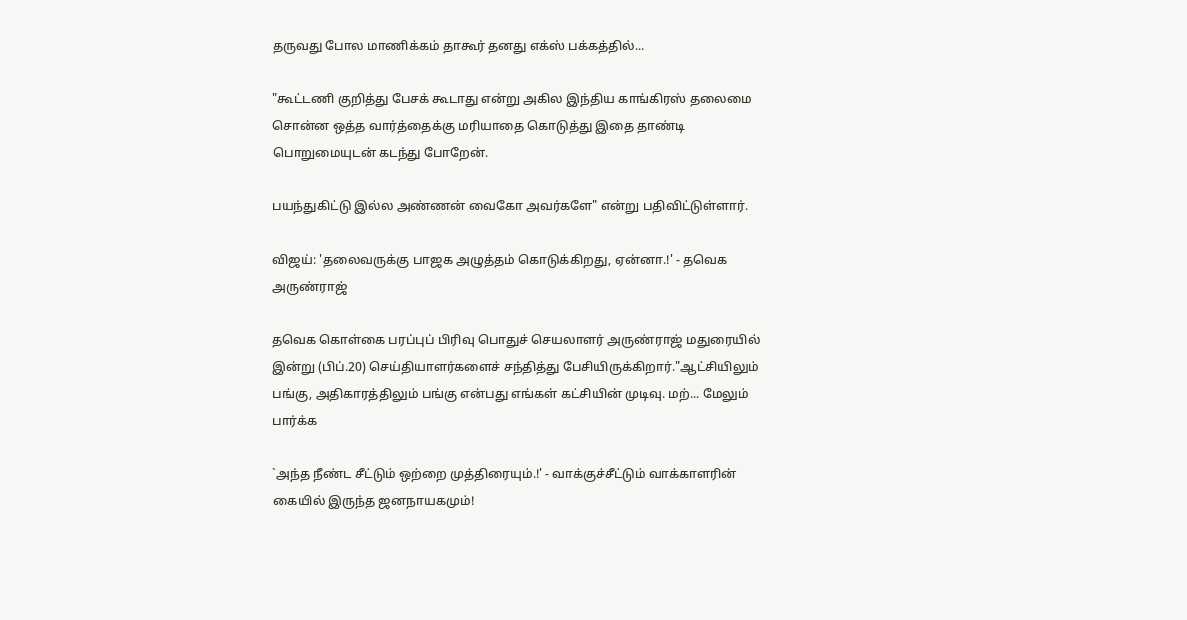தருவது போல மாணிக்கம் தாகூர் தனது எக்ஸ் பக்கத்தில்...

"கூட்டணி குறித்து பேசக் கூடாது என்று அகில இந்திய காங்கிரஸ் தலைமை சொன்ன ஒத்த வார்த்தைக்கு மரியாதை கொடுத்து இதை தாண்டி பொறுமையுடன் கடந்து போறேன்.

பயந்துகிட்டு இல்ல அண்ணன் வைகோ அவர்களே" என்று பதிவிட்டுள்ளார்.

விஜய்: 'தலைவருக்கு பாஜக அழுத்தம் கொடுக்கிறது, ஏன்னா.!' - தவெக அருண்ராஜ்

தவெக கொள்கை பரப்புப் பிரிவு பொதுச் செயலாளர் அருண்ராஜ் மதுரையில் இன்று (பிப்.20) செய்தியாளர்களைச் சந்தித்து பேசியிருக்கிறார்."ஆட்சியிலும் பங்கு, அதிகாரத்திலும் பங்கு என்பது எங்கள் கட்சியின் முடிவு. மற்... மேலும் பார்க்க

`அந்த நீண்ட சீட்டும் ஒற்றை முத்திரையும்.!' - வாக்குச்சீட்டும் வாக்காளரின் கையில் இருந்த ஜனநாயகமும்!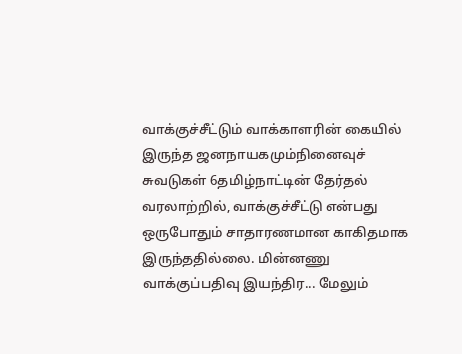வாக்குச்சீட்டும் வாக்காளரின் கையில் இருந்த ஜனநாயகமும்நினைவுச் சுவடுகள் 6தமிழ்நாட்டின் தேர்தல் வரலாற்றில், வாக்குச்சீட்டு என்பது ஒருபோதும் சாதாரணமான காகிதமாக இருந்ததில்லை. மின்னணு வாக்குப்பதிவு இயந்திர... மேலும்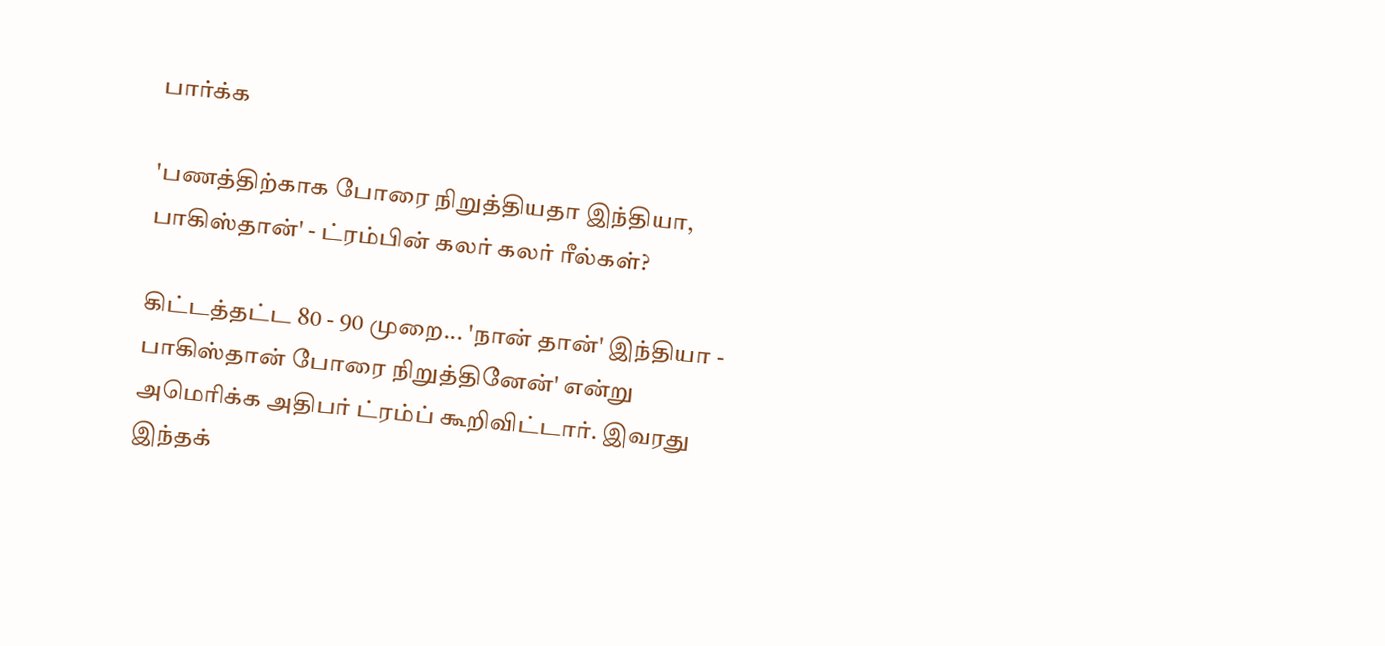பார்க்க

'பணத்திற்காக போரை நிறுத்தியதா இந்தியா, பாகிஸ்தான்' - ட்ரம்பின் கலர் கலர் ரீல்கள்?

கிட்டத்தட்ட 80 - 90 முறை... 'நான் தான்' இந்தியா - பாகிஸ்தான் போரை நிறுத்தினேன்' என்று அமெரிக்க அதிபர் ட்ரம்ப் கூறிவிட்டார். இவரது இந்தக்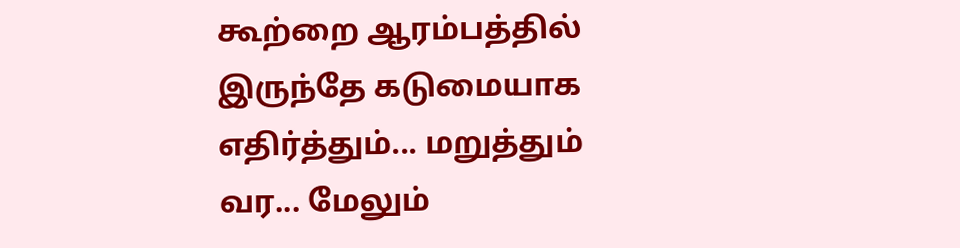கூற்றை ஆரம்பத்தில் இருந்தே கடுமையாக எதிர்த்தும்... மறுத்தும் வர... மேலும்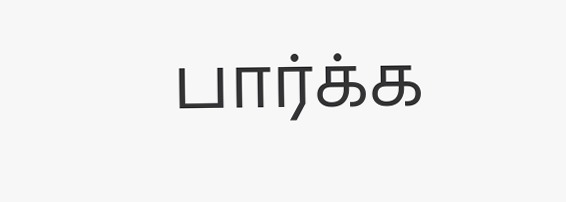பார்க்க